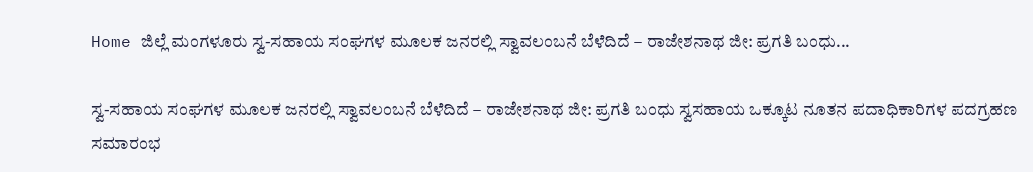Home ಜಿಲ್ಲೆ ಮಂಗಳೂರು ಸ್ವ-ಸಹಾಯ ಸಂಘಗಳ ಮೂಲಕ ಜನರಲ್ಲಿ ಸ್ವಾವಲಂಬನೆ ಬೆಳೆದಿದೆ – ರಾಜೇಶನಾಥ ಜೀ: ಪ್ರಗತಿ ಬಂಧು...

ಸ್ವ-ಸಹಾಯ ಸಂಘಗಳ ಮೂಲಕ ಜನರಲ್ಲಿ ಸ್ವಾವಲಂಬನೆ ಬೆಳೆದಿದೆ – ರಾಜೇಶನಾಥ ಜೀ: ಪ್ರಗತಿ ಬಂಧು ಸ್ವಸಹಾಯ ಒಕ್ಕೂಟ ನೂತನ ಪದಾಧಿಕಾರಿಗಳ ಪದಗ್ರಹಣ ಸಮಾರಂಭ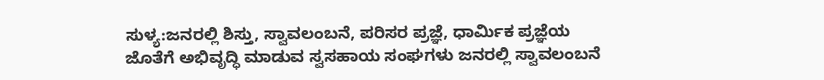ಸುಳ್ಯ:ಜನರಲ್ಲಿ ಶಿಸ್ತು, ಸ್ವಾವಲಂಬನೆ, ಪರಿಸರ ಪ್ರಜ್ಞೆ, ಧಾರ್ಮಿಕ ಪ್ರಜ್ಞೆಯ ಜೊತೆಗೆ ಅಭಿವೃದ್ಧಿ ಮಾಡುವ ಸ್ವಸಹಾಯ ಸಂಘಗಳು ಜನರಲ್ಲಿ ಸ್ವಾವಲಂಬನೆ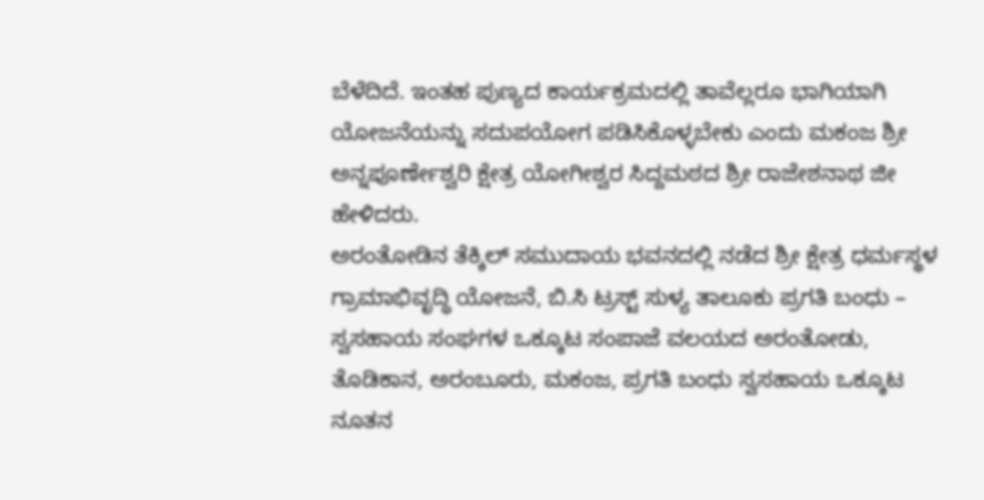ಬೆಳೆದಿದೆ. ಇಂತಹ ಪುಣ್ಯದ ಕಾರ್ಯಕ್ರಮದಲ್ಲಿ ತಾವೆಲ್ಲರೂ ಭಾಗಿಯಾಗಿ ಯೋಜನೆಯನ್ನು ಸದುಪಯೋಗ ಪಡಿಸಿಕೊಳ್ಳಬೇಕು ಎಂದು ಮಕಂಜ ಶ್ರೀ ಅನ್ನಪೂರ್ಣೇಶ್ವರಿ ಕ್ಷೇತ್ರ ಯೋಗೀಶ್ವರ ಸಿದ್ದಮಠದ ಶ್ರೀ ರಾಜೇಶನಾಥ ಜೀ ಹೇಳಿದರು.
ಅರಂತೋಡಿನ ತೆಕ್ಕಿಲ್ ಸಮುದಾಯ ಭವನದಲ್ಲಿ ನಡೆದ ಶ್ರೀ ಕ್ಷೇತ್ರ ಧರ್ಮಸ್ಥಳ ಗ್ರಾಮಾಭಿವೃದ್ಧಿ ಯೋಜನೆ, ಬಿ.ಸಿ ಟ್ರಸ್ಟ್ ಸುಳ್ಯ ತಾಲೂಕು ಪ್ರಗತಿ ಬಂಧು – ಸ್ವಸಹಾಯ ಸಂಘಗಳ ಒಕ್ಕೂಟ ಸಂಪಾಜೆ ವಲಯದ ಅರಂತೋಡು, ತೊಡಿಕಾನ, ಅರಂಬೂರು, ಮಕಂಜ, ಪ್ರಗತಿ ಬಂಧು ಸ್ವಸಹಾಯ ಒಕ್ಕೂಟ ನೂತನ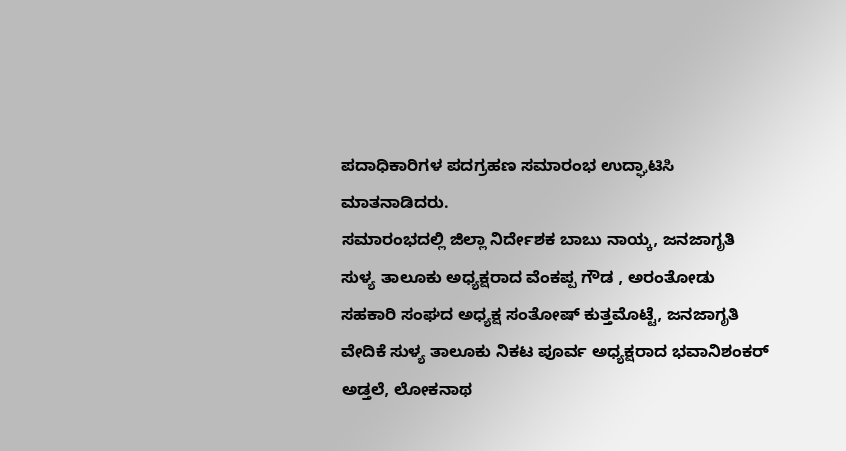ಪದಾಧಿಕಾರಿಗಳ ಪದಗ್ರಹಣ ಸಮಾರಂಭ ಉದ್ಘಾಟಿಸಿ ಮಾತನಾಡಿದರು.
ಸಮಾರಂಭದಲ್ಲಿ ಜಿಲ್ಲಾ ನಿರ್ದೇಶಕ ಬಾಬು ನಾಯ್ಕ, ಜನಜಾಗೃತಿ ಸುಳ್ಯ ತಾಲೂಕು ಅಧ್ಯಕ್ಷರಾದ ವೆಂಕಪ್ಪ ಗೌಡ , ಅರಂತೋಡು ಸಹಕಾರಿ ಸಂಘದ ಅಧ್ಯಕ್ಷ ಸಂತೋಷ್ ಕುತ್ತಮೊಟ್ಟೆ, ಜನಜಾಗೃತಿ ವೇದಿಕೆ ಸುಳ್ಯ ತಾಲೂಕು ನಿಕಟ ಪೂರ್ವ ಅಧ್ಯಕ್ಷರಾದ ಭವಾನಿಶಂಕರ್ ಅಡ್ತಲೆ, ಲೋಕನಾಥ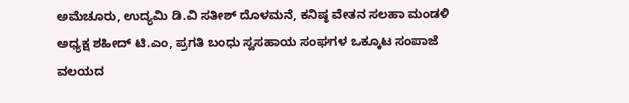ಅಮೆಚೂರು, ಉದ್ಯಮಿ ಡಿ.ವಿ ಸತೀಶ್ ದೊಳಮನೆ, ಕನಿಷ್ಠ ವೇತನ ಸಲಹಾ ಮಂಡಳಿ ಅಧ್ಯಕ್ಷ ಶಹೀದ್ ಟಿ.ಎಂ, ಪ್ರಗತಿ ಬಂಧು ಸ್ವಸಹಾಯ ಸಂಘಗಳ ಒಕ್ಕೂಟ ಸಂಪಾಜೆ ವಲಯದ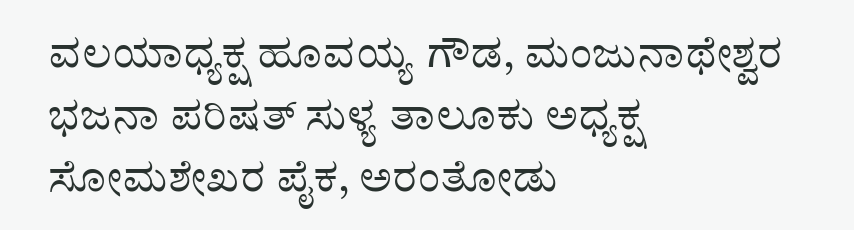ವಲಯಾಧ್ಯಕ್ಷ ಹೂವಯ್ಯ ಗೌಡ, ಮಂಜುನಾಥೇಶ್ವರ ಭಜನಾ ಪರಿಷತ್ ಸುಳ್ಯ ತಾಲೂಕು ಅಧ್ಯಕ್ಷ ಸೋಮಶೇಖರ ಪೈಕ, ಅರಂತೋಡು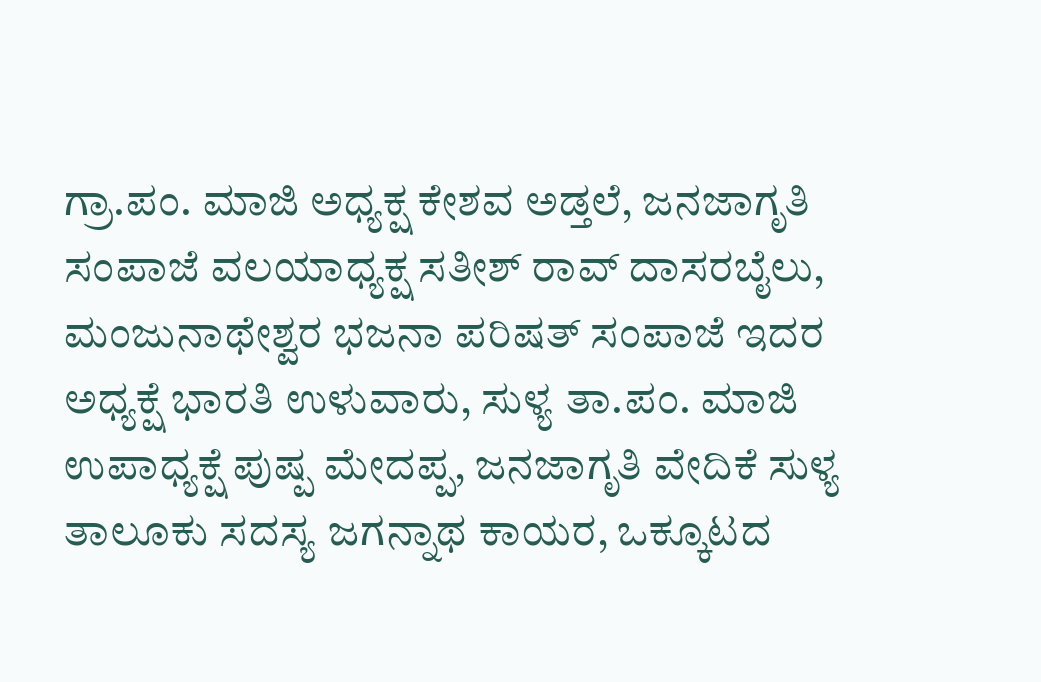ಗ್ರಾ.ಪಂ. ಮಾಜಿ ಅಧ್ಯಕ್ಷ ಕೇಶವ ಅಡ್ತಲೆ, ಜನಜಾಗೃತಿ ಸಂಪಾಜೆ ವಲಯಾಧ್ಯಕ್ಷ ಸತೀಶ್ ರಾವ್ ದಾಸರಬೈಲು, ಮಂಜುನಾಥೇಶ್ವರ ಭಜನಾ ಪರಿಷತ್ ಸಂಪಾಜೆ ಇದರ ಅಧ್ಯಕ್ಷೆ ಭಾರತಿ ಉಳುವಾರು, ಸುಳ್ಯ ತಾ.ಪಂ. ಮಾಜಿ ಉಪಾಧ್ಯಕ್ಷೆ ಪುಷ್ಪ ಮೇದಪ್ಪ, ಜನಜಾಗೃತಿ ವೇದಿಕೆ ಸುಳ್ಯ ತಾಲೂಕು ಸದಸ್ಯ ಜಗನ್ನಾಥ ಕಾಯರ, ಒಕ್ಕೂಟದ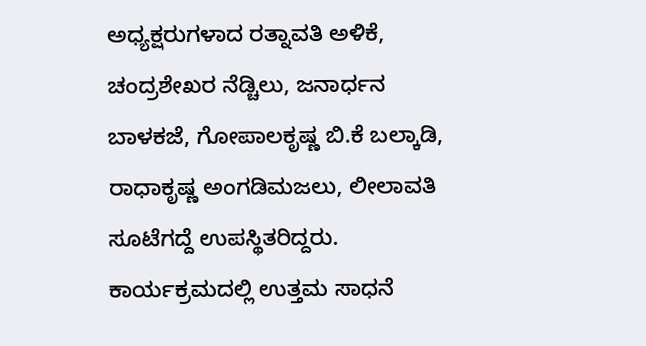ಅಧ್ಯಕ್ಷರುಗಳಾದ ರತ್ನಾವತಿ ಅಳಿಕೆ, ಚಂದ್ರಶೇಖರ ನೆಡ್ಚಿಲು, ಜನಾರ್ಧನ ಬಾಳಕಜೆ, ಗೋಪಾಲಕೃಷ್ಣ ಬಿ.ಕೆ ಬಲ್ಕಾಡಿ, ರಾಧಾಕೃಷ್ಣ ಅಂಗಡಿಮಜಲು, ಲೀಲಾವತಿ ಸೂಟೆಗದ್ದೆ ಉಪಸ್ಥಿತರಿದ್ದರು.
ಕಾರ್ಯಕ್ರಮದಲ್ಲಿ ಉತ್ತಮ ಸಾಧನೆ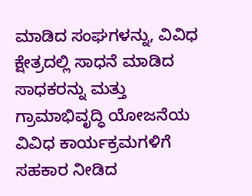ಮಾಡಿದ ಸಂಘಗಳನ್ನು, ವಿವಿಧ ಕ್ಷೇತ್ರದಲ್ಲಿ ಸಾಧನೆ ಮಾಡಿದ ಸಾಧಕರನ್ನು ಮತ್ತು ಗ್ರಾಮಾಭಿವೃದ್ಧಿ ಯೋಜನೆಯ ವಿವಿಧ ಕಾರ್ಯಕ್ರಮಗಳಿಗೆ ಸಹಕಾರ ನೀಡಿದ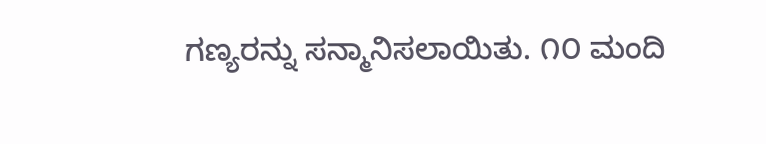ಗಣ್ಯರನ್ನು ಸನ್ಮಾನಿಸಲಾಯಿತು. ೧೦ ಮಂದಿ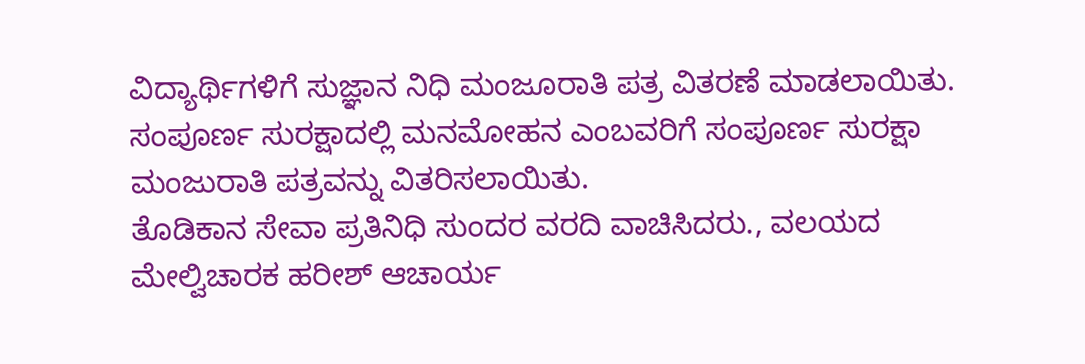ವಿದ್ಯಾರ್ಥಿಗಳಿಗೆ ಸುಜ್ಞಾನ ನಿಧಿ ಮಂಜೂರಾತಿ ಪತ್ರ ವಿತರಣೆ ಮಾಡಲಾಯಿತು. ಸಂಪೂರ್ಣ ಸುರಕ್ಷಾದಲ್ಲಿ ಮನಮೋಹನ ಎಂಬವರಿಗೆ ಸಂಪೂರ್ಣ ಸುರಕ್ಷಾ ಮಂಜುರಾತಿ ಪತ್ರವನ್ನು ವಿತರಿಸಲಾಯಿತು.
ತೊಡಿಕಾನ ಸೇವಾ ಪ್ರತಿನಿಧಿ ಸುಂದರ ವರದಿ ವಾಚಿಸಿದರು., ವಲಯದ ಮೇಲ್ವಿಚಾರಕ ಹರೀಶ್ ಆಚಾರ್ಯ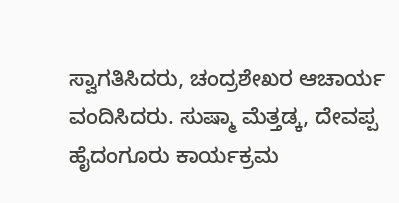ಸ್ವಾಗತಿಸಿದರು, ಚಂದ್ರಶೇಖರ ಆಚಾರ್ಯ ವಂದಿಸಿದರು. ಸುಷ್ಮಾ ಮೆತ್ತಡ್ಕ, ದೇವಪ್ಪ
ಹೈದಂಗೂರು ಕಾರ್ಯಕ್ರಮ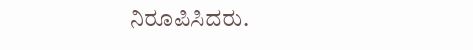ನಿರೂಪಿಸಿದರು.